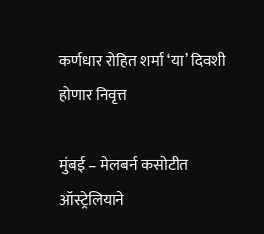कर्णधार रोहित शर्मा ‘या’ दिवशी होणार निवृत्त

मुंबई – मेलबर्न कसोटीत ऑस्ट्रेलियाने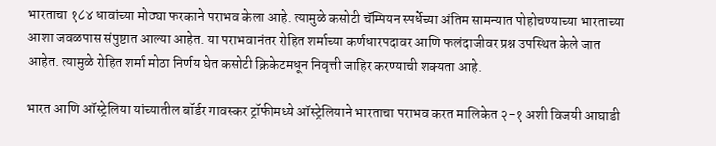भारताचा १८४ धावांच्या मोठ्या फरकाने पराभव केला आहे. त्यामुळे कसोटी चॅम्पियन स्पर्धेच्या अंतिम सामन्यात पोहोचण्याच्या भारताच्या आशा जवळपास संपुष्टात आल्या आहेत. या पराभवानंतर रोहित शर्माच्या कर्णधारपदावर आणि फलंदाजीवर प्रश्न उपस्थित केले जात आहेत. त्यामुळे रोहित शर्मा मोठा निर्णय घेत कसोटी क्रिकेटमधून निवृत्ती जाहिर करण्याची शक्यता आहे.

भारत आणि ऑस्ट्रेलिया यांच्यातील बॉर्डर गावस्कर ट्रॉफीमध्ये ऑस्ट्रेलियाने भारताचा पराभव करत मालिकेत २-१ अशी विजयी आघाडी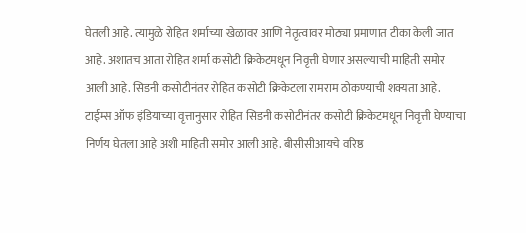घेतली आहे. त्यामुळे रोहित शर्माच्या खेळावर आणि नेतृत्वावर मोठ्या प्रमाणात टीका केली जात आहे. अशातच आता रोहित शर्मा कसोटी क्रिकेटमधून निवृत्ती घेणार असल्याची माहिती समोर आली आहे. सिडनी कसोटीनंतर रोहित कसोटी क्रिकेटला रामराम ठोकण्याची शक्यता आहे. टाईम्स ऑफ इंडियाच्या वृत्तानुसार रोहित सिडनी कसोटीनंतर कसोटी क्रिकेटमधून निवृत्ती घेण्याचा निर्णय घेतला आहे अशी माहिती समोर आली आहे. बीसीसीआयचे वरिष्ठ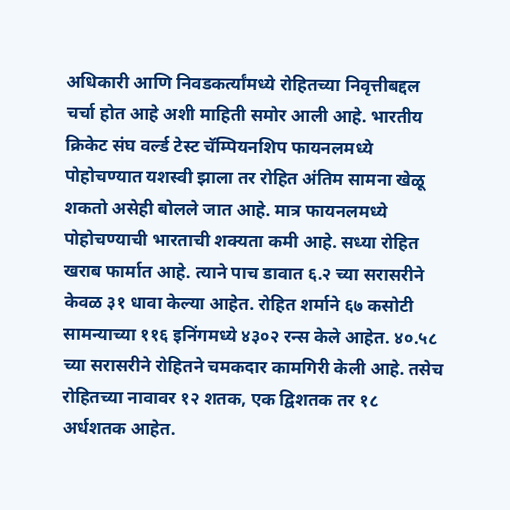अधिकारी आणि निवडकर्त्यांमध्ये रोहितच्या निवृत्तीबद्दल चर्चा होत आहे अशी माहिती समोर आली आहे. भारतीय क्रिकेट संघ वर्ल्ड टेस्ट चॅम्पियनशिप फायनलमध्ये पोहोचण्यात यशस्वी झाला तर रोहित अंतिम सामना खेळू शकतो असेही बोलले जात आहे. मात्र फायनलमध्ये पोहोचण्याची भारताची शक्यता कमी आहे. सध्या रोहित खराब फार्मात आहे. त्याने पाच डावात ६.२ च्या सरासरीने केवळ ३१ धावा केल्या आहेत. रोहित शर्माने ६७ कसोटी सामन्याच्या ११६ इनिंगमध्ये ४३०२ रन्स केले आहेत. ४०.५८ च्या सरासरीने रोहितने चमकदार कामगिरी केली आहे. तसेच रोहितच्या नावावर १२ शतक, एक द्विशतक तर १८ अर्धशतक आहेत.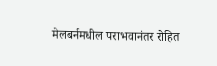मेलबर्नमधील पराभवानंतर रोहित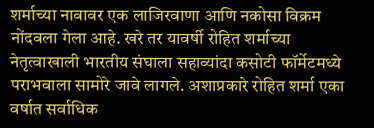शर्माच्या नावावर एक लाजिरवाणा आणि नकोसा विक्रम नोंदवला गेला आहे. खरे तर यावर्षी रोहित शर्माच्या नेतृत्वाखाली भारतीय संघाला सहाव्यांदा कसोटी फॉर्मेटमध्ये पराभवाला सामोरे जावे लागले. अशाप्रकारे रोहित शर्मा एका वर्षात सर्वाधिक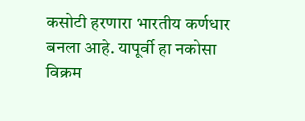कसोटी हरणारा भारतीय कर्णधार बनला आहे. यापूर्वी हा नकोसा विक्रम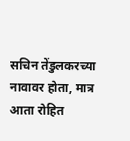सचिन तेंडुलकरच्या नावावर होता, मात्र आता रोहित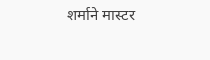शर्माने मास्टर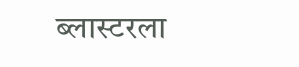ब्लास्टरला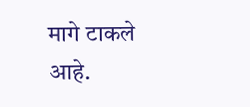मागे टाकले आहे.